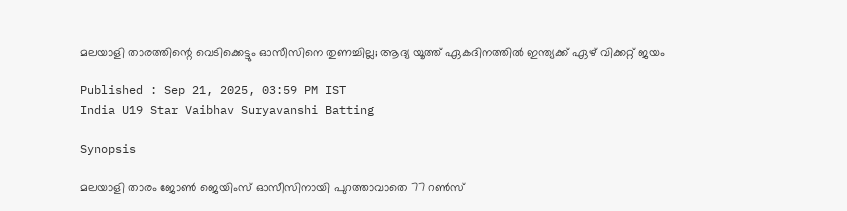മലയാളി താരത്തിന്റെ വെടിക്കെട്ടും ഓസീസിനെ തുണച്ചില്ല; ആദ്യ യൂത്ത് ഏകദിനത്തില്‍ ഇന്ത്യക്ക് ഏഴ് വിക്കറ്റ് ജയം

Published : Sep 21, 2025, 03:59 PM IST
India U19 Star Vaibhav Suryavanshi Batting

Synopsis

മലയാളി താരം ജോൺ ജെയിംസ് ഓസീസിനായി പുറത്താവാതെ 77 റൺസ്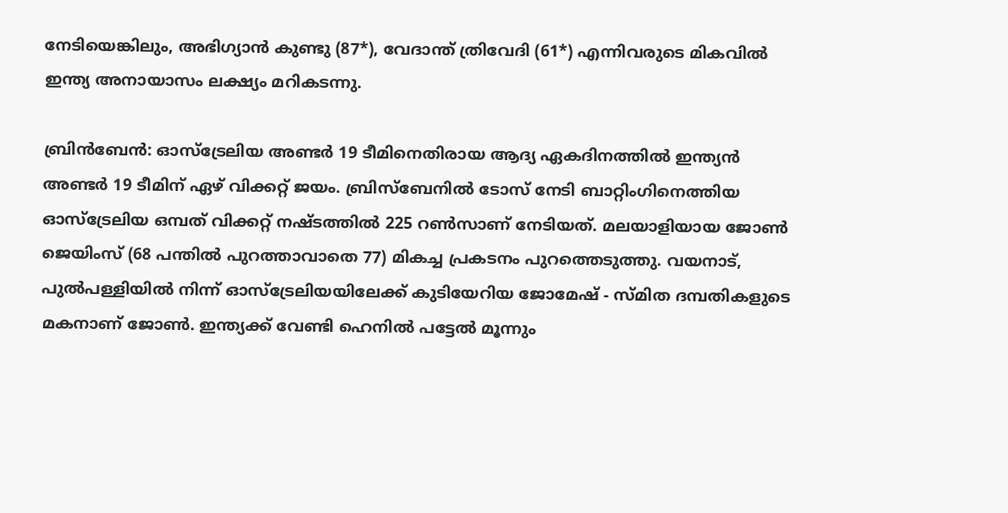നേടിയെങ്കിലും, അഭിഗ്യാൻ കുണ്ടു (87*), വേദാന്ത് ത്രിവേദി (61*) എന്നിവരുടെ മികവിൽ ഇന്ത്യ അനായാസം ലക്ഷ്യം മറികടന്നു.

ബ്രിന്‍ബേന്‍: ഓസ്‌ട്രേലിയ അണ്ടര്‍ 19 ടീമിനെതിരായ ആദ്യ ഏകദിനത്തില്‍ ഇന്ത്യന്‍ അണ്ടര്‍ 19 ടീമിന് ഏഴ് വിക്കറ്റ് ജയം. ബ്രിസ്‌ബേനില്‍ ടോസ് നേടി ബാറ്റിംഗിനെത്തിയ ഓസ്‌ട്രേലിയ ഒമ്പത് വിക്കറ്റ് നഷ്ടത്തില്‍ 225 റണ്‍സാണ് നേടിയത്. മലയാളിയായ ജോണ്‍ ജെയിംസ് (68 പന്തില്‍ പുറത്താവാതെ 77) മികച്ച പ്രകടനം പുറത്തെടുത്തു. വയനാട്, പുല്‍പള്ളിയില്‍ നിന്ന് ഓസ്‌ട്രേലിയയിലേക്ക് കുടിയേറിയ ജോമേഷ് - സ്മിത ദമ്പതികളുടെ മകനാണ് ജോണ്‍. ഇന്ത്യക്ക് വേണ്ടി ഹെനില്‍ പട്ടേല്‍ മൂന്നും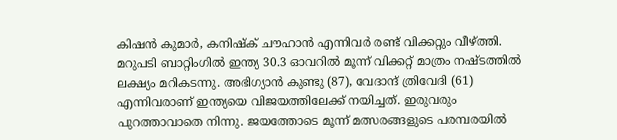കിഷന്‍ കുമാര്‍, കനിഷ്‌ക് ചൗഹാന്‍ എന്നിവര്‍ രണ്ട് വിക്കറ്റും വീഴ്ത്തി. മറുപടി ബാറ്റിംഗില്‍ ഇന്ത്യ 30.3 ഓവറില്‍ മൂന്ന് വിക്കറ്റ് മാത്രം നഷ്ടത്തില്‍ ലക്ഷ്യം മറികടന്നു. അഭിഗ്യാന്‍ കുണ്ടു (87), വേദാന്ദ് ത്രിവേദി (61) എന്നിവരാണ് ഇന്ത്യയെ വിജയത്തിലേക്ക് നയിച്ചത്. ഇരുവരും പുറത്താവാതെ നിന്നു. ജയത്തോടെ മൂന്ന് മത്സരങ്ങളുടെ പരമ്പരയില്‍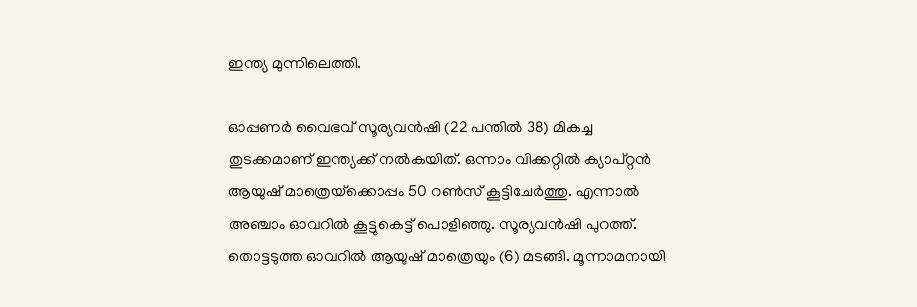ഇന്ത്യ മുന്നിലെത്തി.

ഓപ്പണര്‍ വൈഭവ് സൂര്യവന്‍ഷി (22 പന്തില്‍ 38) മികച്ച തുടക്കമാണ് ഇന്ത്യക്ക് നല്‍കയിത്. ഒന്നാം വിക്കറ്റില്‍ ക്യാപ്റ്റന്‍ ആയുഷ് മാത്രെയ്‌ക്കൊപ്പം 50 റണ്‍സ് കൂട്ടിചേര്‍ത്തു. എന്നാല്‍ അഞ്ചാം ഓവറില്‍ കൂട്ടുകെട്ട് പൊളിഞ്ഞു. സൂര്യവന്‍ഷി പുറത്ത്. തൊട്ടടുത്ത ഓവറില്‍ ആയുഷ് മാത്രെയും (6) മടങ്ങി. മൂന്നാമനായി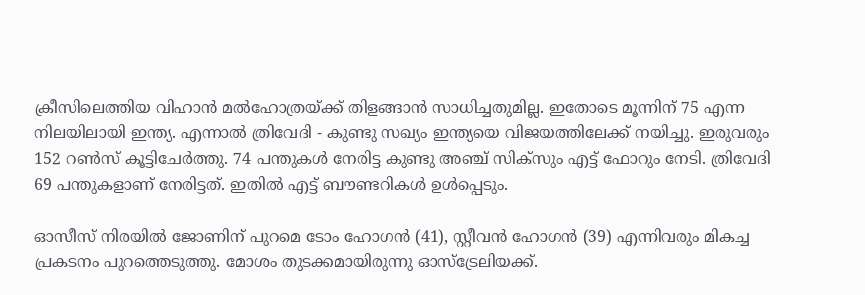ക്രീസിലെത്തിയ വിഹാന്‍ മല്‍ഹോത്രയ്ക്ക് തിളങ്ങാന്‍ സാധിച്ചതുമില്ല. ഇതോടെ മൂന്നിന് 75 എന്ന നിലയിലായി ഇന്ത്യ. എന്നാല്‍ ത്രിവേദി - കുണ്ടു സഖ്യം ഇന്ത്യയെ വിജയത്തിലേക്ക് നയിച്ചു. ഇരുവരും 152 റണ്‍സ് കൂട്ടിചേര്‍ത്തു. 74 പന്തുകള്‍ നേരിട്ട കുണ്ടു അഞ്ച് സിക്‌സും എട്ട് ഫോറും നേടി. ത്രിവേദി 69 പന്തുകളാണ് നേരിട്ടത്. ഇതില്‍ എട്ട് ബൗണ്ടറികള്‍ ഉള്‍പ്പെടും.

ഓസീസ് നിരയില്‍ ജോണിന് പുറമെ ടോം ഹോഗന്‍ (41), സ്റ്റീവന്‍ ഹോഗന്‍ (39) എന്നിവരും മികച്ച പ്രകടനം പുറത്തെടുത്തു. മോശം തുടക്കമായിരുന്നു ഓസ്‌ട്രേലിയക്ക്.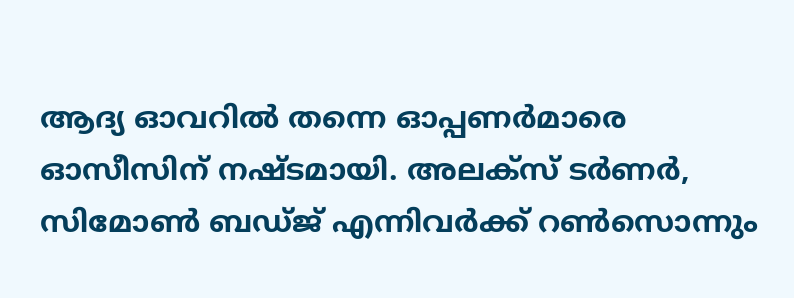ആദ്യ ഓവറില്‍ തന്നെ ഓപ്പണര്‍മാരെ ഓസീസിന് നഷ്ടമായി. അലക്‌സ് ടര്‍ണര്‍, സിമോണ്‍ ബഡ്ജ് എന്നിവര്‍ക്ക് റണ്‍സൊന്നും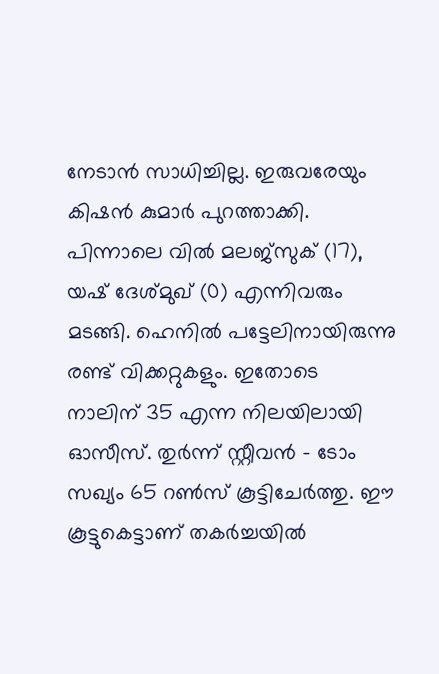നേടാന്‍ സാധിച്ചില്ല. ഇരുവരേയും കിഷന്‍ കുമാര്‍ പുറത്താക്കി. പിന്നാലെ വില്‍ മലജ്‌സുക് (17), യഷ് ദേശ്മുഖ് (0) എന്നിവരും മടങ്ങി. ഹെനില്‍ പട്ടേലിനായിരുന്നു രണ്ട് വിക്കറ്റുകളും. ഇതോടെ നാലിന് 35 എന്ന നിലയിലായി ഓസീസ്. തുര്‍ന്ന് സ്റ്റീവന്‍ - ടോം സഖ്യം 65 റണ്‍സ് കൂട്ടിചേര്‍ത്തു. ഈ കൂട്ടുകെട്ടാണ് തകര്‍ച്ചയില്‍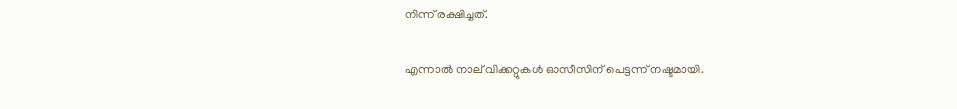നിന്ന് രക്ഷിച്ചത്.

എന്നാല്‍ നാല് വിക്കറ്റുകള്‍ ഓസീസിന് പെട്ടന്ന് നഷ്ടമായി.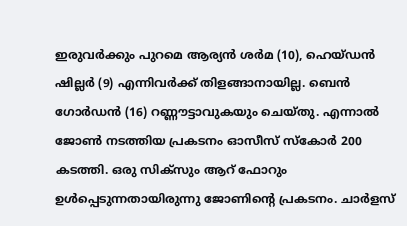ഇരുവര്‍ക്കും പുറമെ ആര്യന്‍ ശര്‍മ (10), ഹെയ്ഡന്‍ ഷില്ലര്‍ (9) എന്നിവര്‍ക്ക് തിളങ്ങാനായില്ല. ബെന്‍ ഗോര്‍ഡന്‍ (16) റണ്ണൗട്ടാവുകയും ചെയ്തു. എന്നാല്‍ ജോണ്‍ നടത്തിയ പ്രകടനം ഓസീസ് സ്‌കോര്‍ 200 കടത്തി. ഒരു സിക്‌സും ആറ് ഫോറും ഉള്‍പ്പെടുന്നതായിരുന്നു ജോണിന്റെ പ്രകടനം. ചാര്‍ളസ്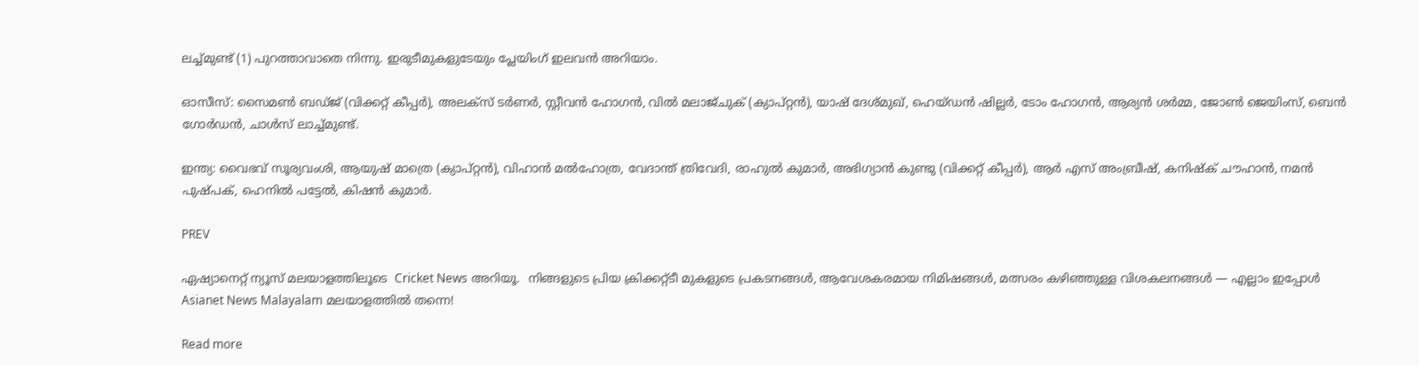ലച്ച്മുണ്ട് (1) പുറത്താവാതെ നിന്നു. ഇരുടീമുകളുടേയും പ്ലേയിംഗ് ഇലവന്‍ അറിയാം.

ഓസീസ്: സൈമണ്‍ ബഡ്ജ് (വിക്കറ്റ് കീപ്പര്‍), അലക്‌സ് ടര്‍ണര്‍, സ്റ്റീവന്‍ ഹോഗന്‍, വില്‍ മലാജ്ചുക് (ക്യാപ്റ്റന്‍), യാഷ് ദേശ്മുഖ്, ഹെയ്ഡന്‍ ഷില്ലര്‍, ടോം ഹോഗന്‍, ആര്യന്‍ ശര്‍മ്മ, ജോണ്‍ ജെയിംസ്, ബെന്‍ ഗോര്‍ഡന്‍, ചാള്‍സ് ലാച്ച്മുണ്ട്.

ഇന്ത്യ: വൈഭവ് സൂര്യവംശി, ആയുഷ് മാത്രെ (ക്യാപ്റ്റന്‍), വിഹാന്‍ മല്‍ഹോത്ര, വേദാന്ത് ത്രിവേദി, രാഹുല്‍ കുമാര്‍, അഭിഗ്യാന്‍ കുണ്ടു (വിക്കറ്റ് കീപ്പര്‍), ആര്‍ എസ് അംബ്രീഷ്, കനിഷ്‌ക് ചൗഹാന്‍, നമന്‍ പുഷ്പക്, ഹെനില്‍ പട്ടേല്‍, കിഷന്‍ കുമാര്‍.

PREV

ഏഷ്യാനെറ്റ് ന്യൂസ് മലയാളത്തിലൂടെ  Cricket News അറിയൂ.  നിങ്ങളുടെ പ്രിയ ക്രിക്കറ്റ്ടീ മുകളുടെ പ്രകടനങ്ങൾ, ആവേശകരമായ നിമിഷങ്ങൾ, മത്സരം കഴിഞ്ഞുള്ള വിശകലനങ്ങൾ — എല്ലാം ഇപ്പോൾ Asianet News Malayalam മലയാളത്തിൽ തന്നെ!

Read more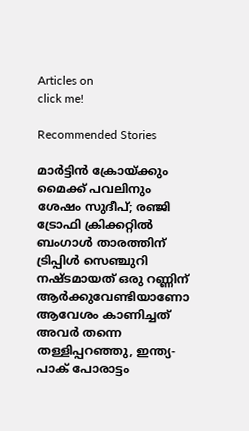Articles on
click me!

Recommended Stories

മാർട്ടിൻ ക്രോയ്ക്കും മൈക്ക് പവലിനും ശേഷം സുദീപ്; രഞ്ജി ട്രോഫി ക്രിക്കറ്റില്‍ ബംഗാള്‍ താരത്തിന് ട്രിപ്പിള്‍ സെഞ്ചുറി നഷ്ടമായത് ഒരു റണ്ണിന്
ആർക്കുവേണ്ടിയാണോ ആവേശം കാണിച്ചത് അവർ തന്നെ തള്ളിപ്പറഞ്ഞു, ഇന്ത്യ-പാക് പോരാട്ടം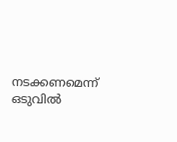നടക്കണമെന്ന് ഒടുവില്‍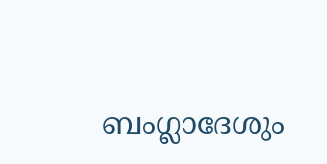ബംഗ്ലാദേശും